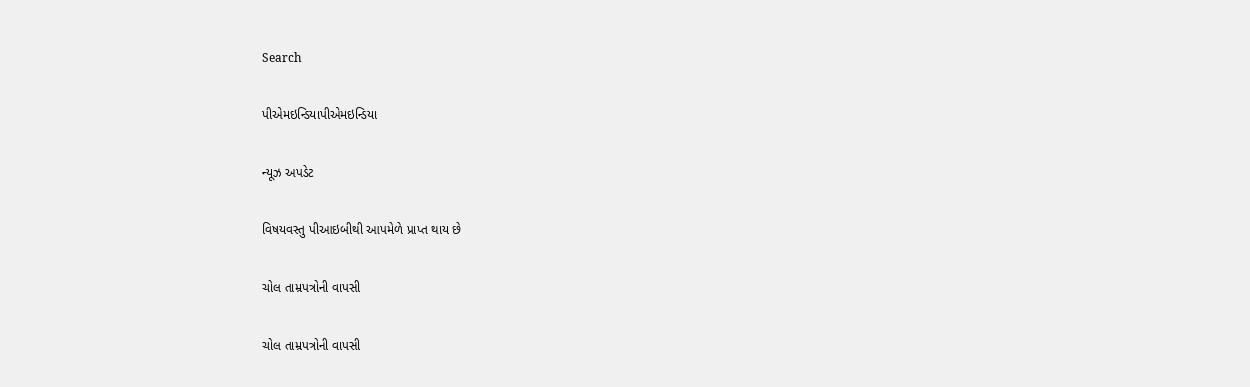Search

પીએમઇન્ડિયાપીએમઇન્ડિયા

ન્યૂઝ અપડેટ

વિષયવસ્તુ પીઆઇબીથી આપમેળે પ્રાપ્ત થાય છે

ચોલ તામ્રપત્રોની વાપસી

ચોલ તામ્રપત્રોની વાપસી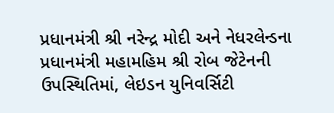પ્રધાનમંત્રી શ્રી નરેન્દ્ર મોદી અને નેધરલેન્ડના પ્રધાનમંત્રી મહામહિમ શ્રી રોબ જેટેનની ઉપસ્થિતિમાં, લેઇડન યુનિવર્સિટી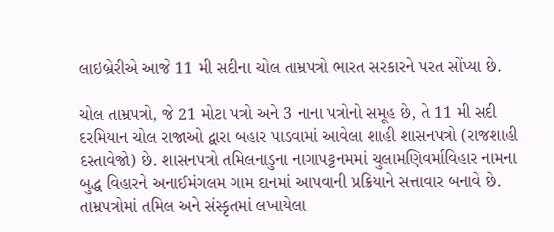લાઇબ્રેરીએ આજે 11 મી સદીના ચોલ તામ્રપત્રો ભારત સરકારને પરત સોંપ્યા છે.

ચોલ તામ્રપત્રો, જે 21 મોટા પત્રો અને 3 નાના પત્રોનો સમૂહ છે, તે 11 મી સદી દરમિયાન ચોલ રાજાઓ દ્વારા બહાર પાડવામાં આવેલા શાહી શાસનપત્રો (રાજશાહી દસ્તાવેજો) છે. શાસનપત્રો તમિલનાડુના નાગાપટ્ટનમમાં ચુલામણિવર્માવિહાર નામના બુદ્ધ વિહારને અનાઈમંગલમ ગામ દાનમાં આપવાની પ્રક્રિયાને સત્તાવાર બનાવે છે. તામ્રપત્રોમાં તમિલ અને સંસ્કૃતમાં લખાયેલા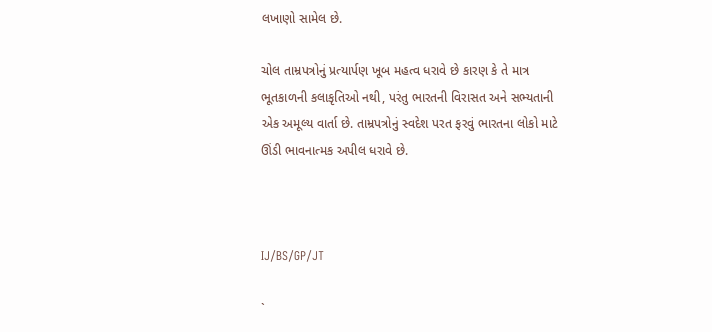લખાણો સામેલ છે.

ચોલ તામ્રપત્રોનું પ્રત્યાર્પણ ખૂબ મહત્વ ધરાવે છે કારણ કે તે માત્ર ભૂતકાળની કલાકૃતિઓ નથી, પરંતુ ભારતની વિરાસત અને સભ્યતાની એક અમૂલ્ય વાર્તા છે. તામ્રપત્રોનું સ્વદેશ પરત ફરવું ભારતના લોકો માટે ઊંડી ભાવનાત્મક અપીલ ધરાવે છે.



IJ/BS/GP/JT

`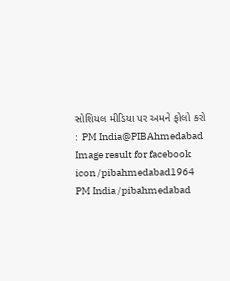સોશિયલ મીડિયા પર અમને ફોલો કરો :  PM India@PIBAhmedabad   Image result for facebook icon /pibahmedabad1964   PM India /pibahmedabad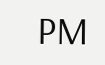PM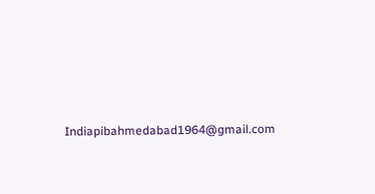Indiapibahmedabad1964@gmail.com